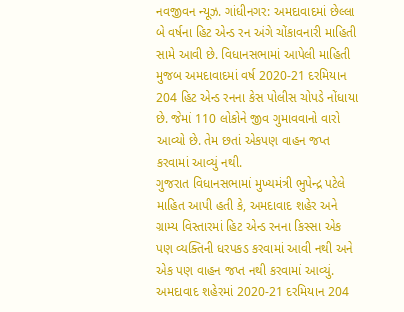નવજીવન ન્યૂઝ. ગાંધીનગર: અમદાવાદમાં છેલ્લા બે વર્ષના હિટ એન્ડ રન અંગે ચોંકાવનારી માહિતી સામે આવી છે. વિધાનસભામાં આપેલી માહિતી મુજબ અમદાવાદમાં વર્ષ 2020-21 દરમિયાન 204 હિટ એન્ડ રનના કેસ પોલીસ ચોપડે નોંધાયા છે. જેમાં 110 લોકોને જીવ ગુમાવવાનો વારો આવ્યો છે. તેમ છતાં એકપણ વાહન જપ્ત કરવામાં આવ્યું નથી.
ગુજરાત વિધાનસભામાં મુખ્યમંત્રી ભુપેન્દ્ર પટેલે માહિત આપી હતી કે, અમદાવાદ શહેર અને ગ્રામ્ય વિસ્તારમાં હિટ એન્ડ રનના કિસ્સા એક પણ વ્યક્તિની ધરપકડ કરવામાં આવી નથી અને એક પણ વાહન જપ્ત નથી કરવામાં આવ્યું. અમદાવાદ શહેરમાં 2020-21 દરમિયાન 204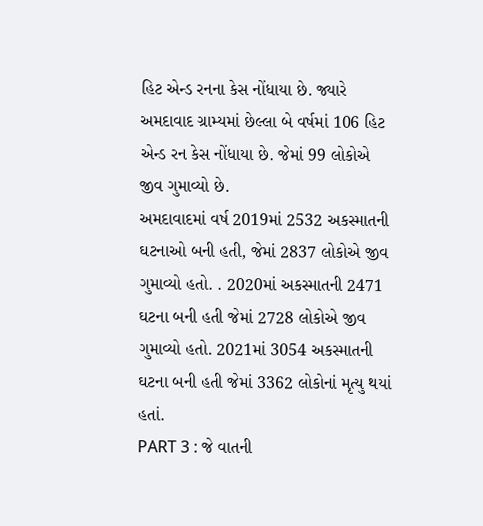હિટ એન્ડ રનના કેસ નોંધાયા છે. જ્યારે અમદાવાદ ગ્રામ્યમાં છેલ્લા બે વર્ષમાં 106 હિટ એન્ડ રન કેસ નોંધાયા છે. જેમાં 99 લોકોએ જીવ ગુમાવ્યો છે.
અમદાવાદમાં વર્ષ 2019માં 2532 અકસ્માતની ઘટનાઓ બની હતી, જેમાં 2837 લોકોએ જીવ ગુમાવ્યો હતો. . 2020માં અકસ્માતની 2471 ઘટના બની હતી જેમાં 2728 લોકોએ જીવ ગુમાવ્યો હતો. 2021માં 3054 અકસ્માતની ઘટના બની હતી જેમાં 3362 લોકોનાં મૃત્યુ થયાં હતાં.
PART 3 : જે વાતની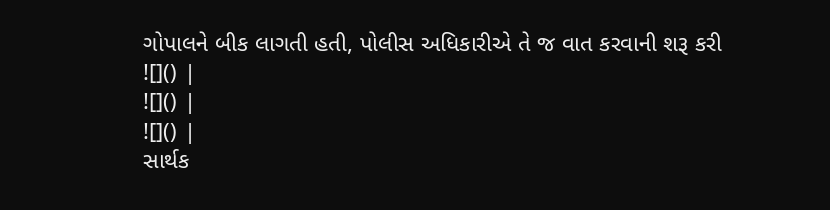ગોપાલને બીક લાગતી હતી, પોલીસ અધિકારીએ તે જ વાત કરવાની શરૂ કરી
![]() |
![]() |
![]() |
સાર્થક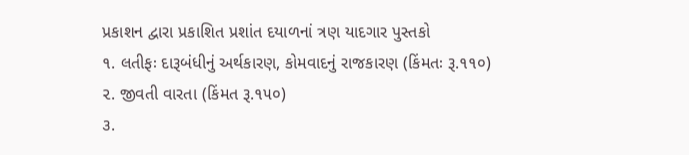પ્રકાશન દ્વારા પ્રકાશિત પ્રશાંત દયાળનાં ત્રણ યાદગાર પુસ્તકો
૧. લતીફઃ દારૂબંધીનું અર્થકારણ, કોમવાદનું રાજકારણ (કિંમતઃ રૂ.૧૧૦)
૨. જીવતી વારતા (કિંમત રૂ.૧૫૦)
૩.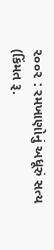૨૦૦૨ : રમખાણોનું અધૂરું સત્ય (કિંમત રૂ.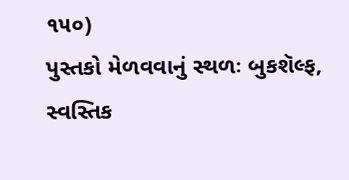૧૫૦)
પુસ્તકો મેળવવાનું સ્થળઃ બુકશૅલ્ફ, સ્વસ્તિક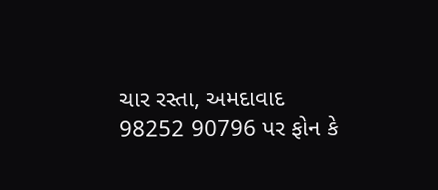ચાર રસ્તા, અમદાવાદ
98252 90796 પર ફોન કે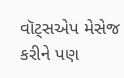વૉટ્સએપ મેસેજ કરીને પણ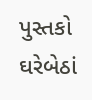પુસ્તકો ઘરેબેઠાં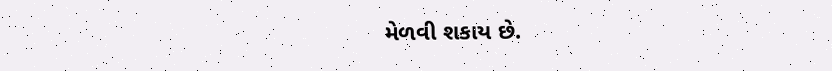મેળવી શકાય છે.